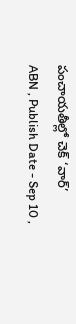పంచాయతీల్లో చెక్ ‘వార్’
ABN , Publish Date - Sep 10 ,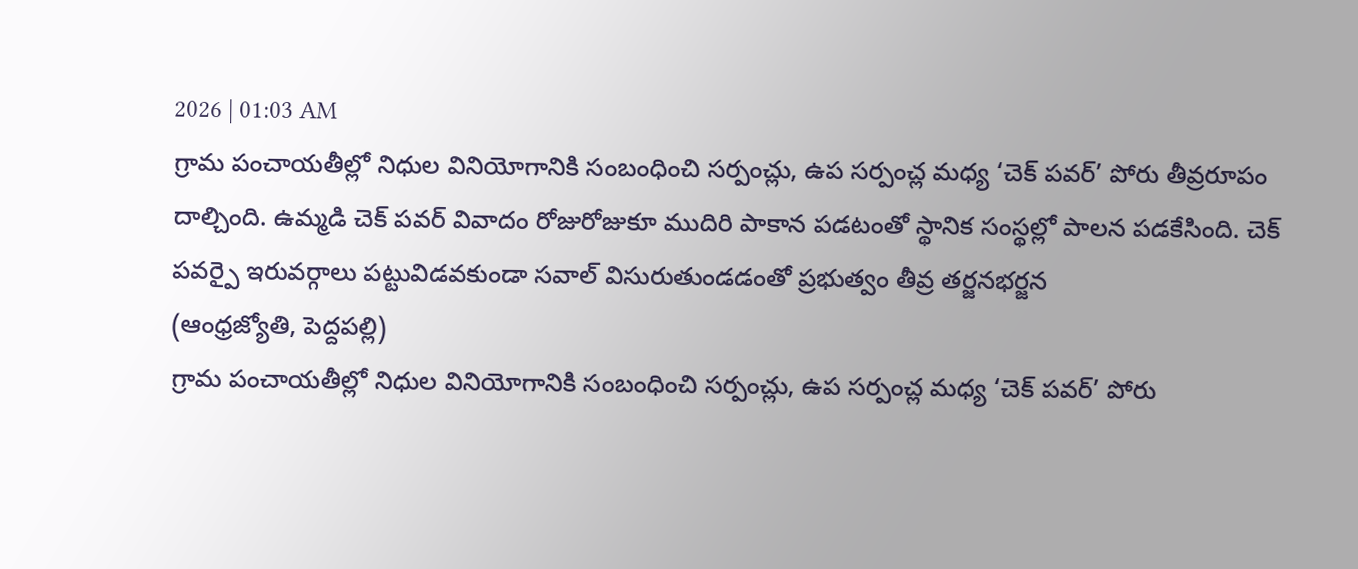2026 | 01:03 AM
గ్రామ పంచాయతీల్లో నిధుల వినియోగానికి సంబంధించి సర్పంచ్లు, ఉప సర్పంచ్ల మధ్య ‘చెక్ పవర్’ పోరు తీవ్రరూపం దాల్చింది. ఉమ్మడి చెక్ పవర్ వివాదం రోజురోజుకూ ముదిరి పాకాన పడటంతో స్థానిక సంస్థల్లో పాలన పడకేసింది. చెక్ పవర్పై ఇరువర్గాలు పట్టువిడవకుండా సవాల్ విసురుతుండడంతో ప్రభుత్వం తీవ్ర తర్జనభర్జన
(ఆంధ్రజ్యోతి, పెద్దపల్లి)
గ్రామ పంచాయతీల్లో నిధుల వినియోగానికి సంబంధించి సర్పంచ్లు, ఉప సర్పంచ్ల మధ్య ‘చెక్ పవర్’ పోరు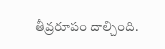తీవ్రరూపం దాల్చింది.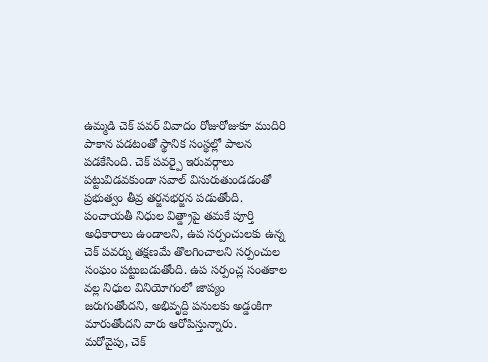ఉమ్మడి చెక్ పవర్ వివాదం రోజురోజుకూ ముదిరి పాకాన పడటంతో స్థానిక సంస్థల్లో పాలన పడకేసింది. చెక్ పవర్పై ఇరువర్గాలు పట్టువిడవకుండా సవాల్ విసురుతుండడంతో ప్రభుత్వం తీవ్ర తర్జనభర్జన పడుతోంది. పంచాయతీ నిధుల విత్డ్రాపై తమకే పూర్తి అధికారాలు ఉండాలని, ఉప సర్పంచులకు ఉన్న చెక్ పవర్ను తక్షణమే తొలగించాలని సర్పంచుల సంఘం పట్టుబడుతోంది. ఉప సర్పంచ్ల సంతకాల వల్ల నిధుల వినియోగంలో జాప్యం జరుగుతోందని, అభివృద్ది పనులకు అడ్డంకిగా మారుతోందని వారు ఆరోపిస్తున్నారు.
మరోవైపు, చెక్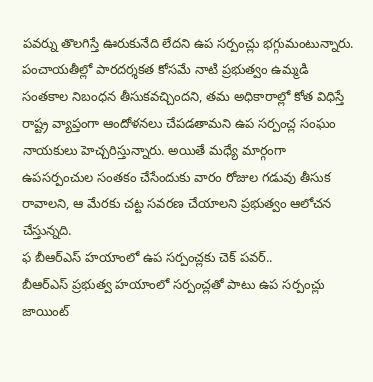పవర్ను తొలగిస్తే ఊరుకునేది లేదని ఉప సర్పంచ్లు భగ్గుమంటున్నారు. పంచాయతీల్లో పారదర్శకత కోసమే నాటి ప్రభుత్వం ఉమ్మడి సంతకాల నిబంధన తీసుకవచ్చిందని, తమ అధికారాల్లో కోత విధిస్తే రాష్ట్ర వ్యాప్తంగా ఆందోళనలు చేపడతామని ఉప సర్పంచ్ల సంఘం నాయకులు హెచ్చరిస్తున్నారు. అయితే మధ్యే మార్గంగా ఉపసర్పంచుల సంతకం చేసేందుకు వారం రోజుల గడువు తీసుక రావాలని, ఆ మేరకు చట్ట సవరణ చేయాలని ప్రభుత్వం ఆలోచన చేస్తున్నది.
ఫ బీఆర్ఎస్ హయాంలో ఉప సర్పంచ్లకు చెక్ పవర్..
బీఆర్ఎస్ ప్రభుత్వ హయాంలో సర్పంచ్లతో పాటు ఉప సర్పంచ్లు జాయింట్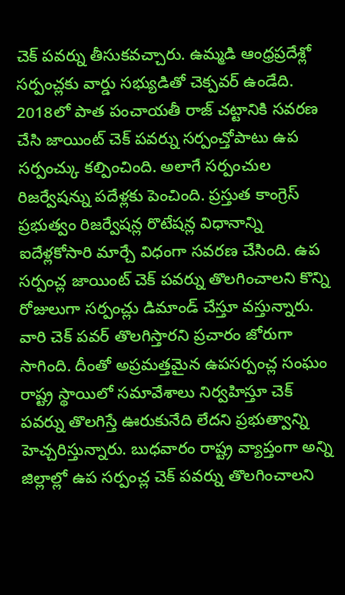చెక్ పవర్ను తీసుకవచ్చారు. ఉమ్మడి ఆంధ్రప్రదేశ్లో సర్పంచ్లకు వార్డు సభ్యుడితో చెక్పవర్ ఉండేది. 2018లో పాత పంచాయతీ రాజ్ చట్టానికి సవరణ చేసి జాయింట్ చెక్ పవర్ను సర్పంచ్తోపాటు ఉప సర్పంచ్కు కల్పించింది. అలాగే సర్పంచుల రిజర్వేషన్ను పదేళ్లకు పెంచింది. ప్రస్తుత కాంగ్రెస్ ప్రభుత్వం రిజర్వేషన్ల రొటేషన్ల విధానాన్ని ఐదేళ్లకోసారి మార్చే విధంగా సవరణ చేసింది. ఉప సర్పంచ్ల జాయింట్ చెక్ పవర్ను తొలగించాలని కొన్ని రోజులుగా సర్పంచ్లు డిమాండ్ చేస్తూ వస్తున్నారు. వారి చెక్ పవర్ తొలగిస్తారని ప్రచారం జోరుగా సాగింది. దీంతో అప్రమత్తమైన ఉపసర్పంచ్ల సంఘం రాష్ట్ర స్థాయిలో సమావేశాలు నిర్వహిస్తూ చెక్ పవర్ను తొలగిస్తే ఊరుకునేది లేదని ప్రభుత్వాన్ని హెచ్చరిస్తున్నారు. బుధవారం రాష్ట్ర వ్యాప్తంగా అన్ని జిల్లాల్లో ఉప సర్పంచ్ల చెక్ పవర్ను తొలగించాలని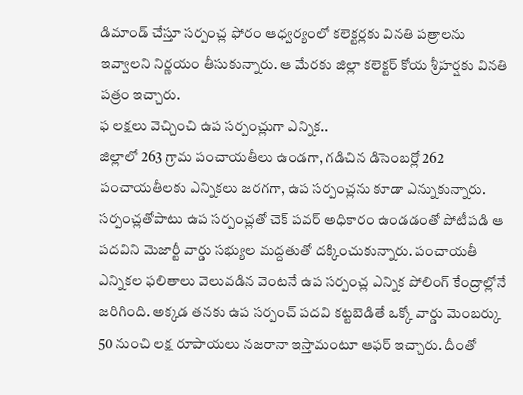డిమాండ్ చేస్తూ సర్పంచ్ల ఫోరం ఆధ్వర్యంలో కలెక్టర్లకు వినతి పత్రాలను ఇవ్వాలని నిర్ణయం తీసుకున్నారు. ఆ మేరకు జిల్లా కలెక్టర్ కోయ శ్రీహర్షకు వినతి పత్రం ఇచ్చారు.
ఫ లక్షలు వెచ్చించి ఉప సర్పంచ్లుగా ఎన్నిక..
జిల్లాలో 263 గ్రామ పంచాయతీలు ఉండగా, గడిచిన డిసెంబర్లో 262 పంచాయతీలకు ఎన్నికలు జరగగా, ఉప సర్పంచ్లను కూడా ఎన్నుకున్నారు. సర్పంచ్లతోపాటు ఉప సర్పంచ్లతో చెక్ పవర్ అధికారం ఉండడంతో పోటీపడి ఆ పదవిని మెజార్టీ వార్డు సభ్యుల మద్దతుతో దక్కించుకున్నారు. పంచాయతీ ఎన్నికల ఫలితాలు వెలువడిన వెంటనే ఉప సర్పంచ్ల ఎన్నిక పోలింగ్ కేంద్రాల్లోనే జరిగింది. అక్కడ తనకు ఉప సర్పంచ్ పదవి కట్టబెడితే ఒక్కో వార్డు మెంబర్కు 50 నుంచి లక్ష రూపాయలు నజరానా ఇస్తామంటూ ఆఫర్ ఇచ్చారు. దీంతో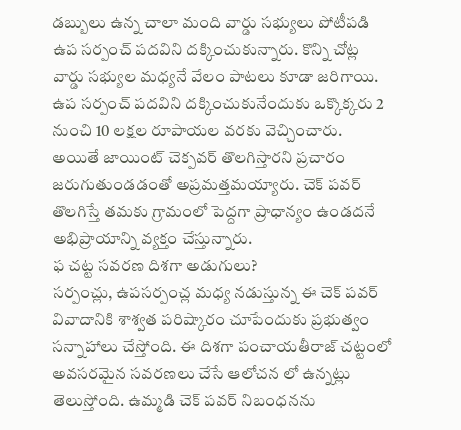డబ్బులు ఉన్న చాలా మంది వార్డు సభ్యులు పోటీపడి ఉప సర్పంచ్ పదవిని దక్కించుకున్నారు. కొన్ని చోట్ల వార్డు సభ్యుల మధ్యనే వేలం పాటలు కూడా జరిగాయి. ఉప సర్పంచ్ పదవిని దక్కించుకునేందుకు ఒక్కొక్కరు 2 నుంచి 10 లక్షల రూపాయల వరకు వెచ్చించారు. అయితే జాయింట్ చెక్పవర్ తొలగిస్తారని ప్రచారం జరుగుతుండడంతో అప్రమత్తమయ్యారు. చెక్ పవర్ తొలగిస్తే తమకు గ్రామంలో పెద్దగా ప్రాధాన్యం ఉండదనే అభిప్రాయాన్ని వ్యక్తం చేస్తున్నారు.
ఫ చట్ట సవరణ దిశగా అడుగులు?
సర్పంచ్లు, ఉపసర్పంచ్ల మధ్య నడుస్తున్న ఈ చెక్ పవర్ వివాదానికి శాశ్వత పరిష్కారం చూపేందుకు ప్రభుత్వం సన్నాహాలు చేస్తోంది. ఈ దిశగా పంచాయతీరాజ్ చట్టంలో అవసరమైన సవరణలు చేసే ఆలోచన లో ఉన్నట్లు తెలుస్తోంది. ఉమ్మడి చెక్ పవర్ నిబంధనను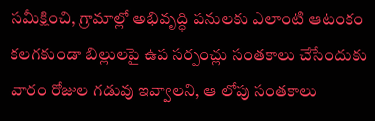సమీక్షించి, గ్రామాల్లో అభివృద్ధి పనులకు ఎలాంటి ఆటంకం కలగకుండా బిల్లులపై ఉప సర్పంచ్లు సంతకాలు చేసేందుకు వారం రోజుల గడువు ఇవ్వాలని, ఆ లోపు సంతకాలు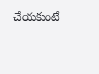చేయకుంటే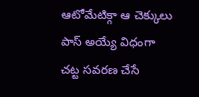ఆటోమేటిక్గా ఆ చెక్కులు పాస్ అయ్యే విధంగా చట్ట సవరణ చేసే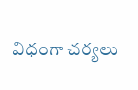విధంగా చర్యలు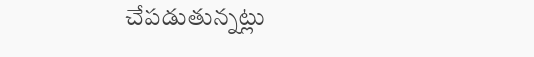చేపడుతున్నట్లు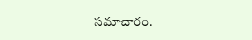సమాచారం.